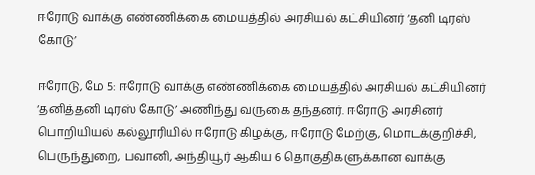ஈரோடு வாக்கு எண்ணிக்கை மையத்தில் அரசியல் கட்சியினர் ‘தனி டிரஸ் கோடு’

ஈரோடு, மே 5: ஈரோடு வாக்கு எண்ணிக்கை மையத்தில் அரசியல் கட்சியினர் ‘தனித்தனி டிரஸ் கோடு’ அணிந்து வருகை தந்தனர். ஈரோடு அரசினர் பொறியியல் கல்லூரியில் ஈரோடு கிழக்கு, ஈரோடு மேற்கு, மொடக்குறிச்சி, பெருந்துறை, பவானி, அந்தியூர் ஆகிய 6 தொகுதிகளுக்கான வாக்கு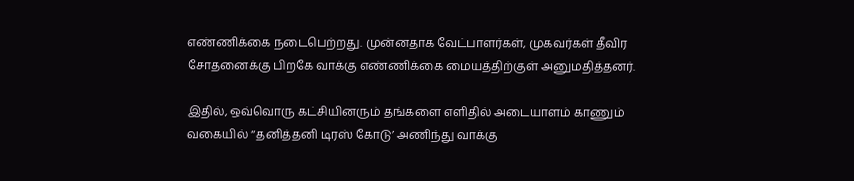எண்ணிக்கை நடைபெற்றது. முன்னதாக வேட்பாளர்கள், முகவர்கள் தீவிர சோதனைக்கு பிறகே வாக்கு எண்ணிக்கை மையத்திற்குள் அனுமதித்தனர்.

இதில், ஒவ்வொரு கட்சியினரும் தங்களை எளிதில் அடையாளம் காணும் வகையில் ‘‘தனித்தனி டிரஸ் கோடு’ அணிந்து வாக்கு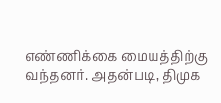எண்ணிக்கை மையத்திற்கு வந்தனர். அதன்படி, திமுக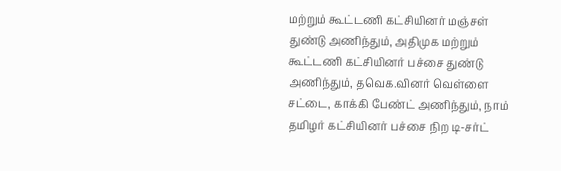மற்றும் கூட்டணி கட்சியினர் மஞ்சள் துண்டு அணிந்தும், அதிமுக மற்றும் கூட்டணி கட்சியினர் பச்சை துண்டு அணிந்தும், தவெக.வினர் வெள்ளை சட்டை, காக்கி பேண்ட் அணிந்தும், நாம் தமிழர் கட்சியினர் பச்சை நிற டி-சர்ட்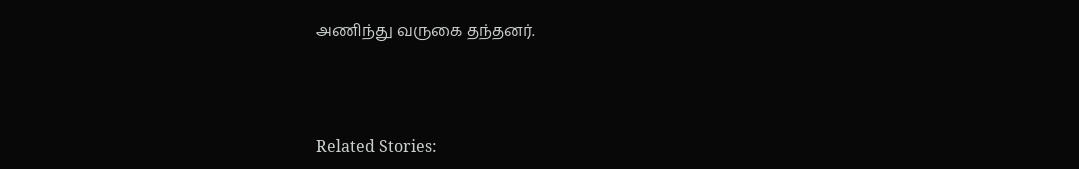அணிந்து வருகை தந்தனர்.



Related Stories: